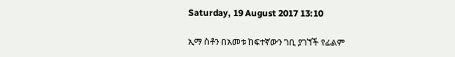Saturday, 19 August 2017 13:10

ኢማ ስቶን በአመቱ ከፍተኛውን ገቢ ያገኘች የፊልም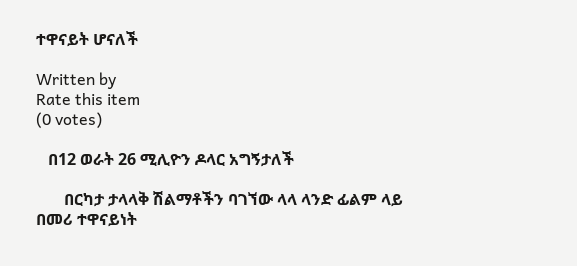ተዋናይት ሆናለች

Written by
Rate this item
(0 votes)

   በ12 ወራት 26 ሚሊዮን ዶላር አግኝታለች

       በርካታ ታላላቅ ሽልማቶችን ባገኘው ላላ ላንድ ፊልም ላይ በመሪ ተዋናይነት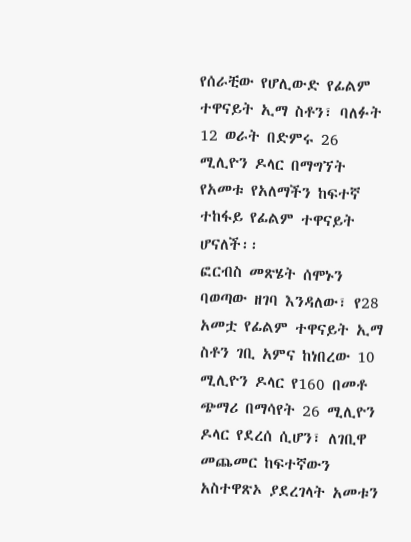የሰራቺው የሆሊውድ የፊልም ተዋናይት ኢማ ስቶን፣ ባለፉት 12 ወራት በድምሩ 26 ሚሊዮን ዶላር በማግኘት የአመቱ የአለማችን ከፍተኛ ተከፋይ የፊልም ተዋናይት ሆናለች፡፡
ፎርብስ መጽሄት ሰሞኑን ባወጣው ዘገባ እንዳለው፣ የ28 አመቷ የፊልም ተዋናይት ኢማ ስቶን ገቢ አምና ከነበረው 10 ሚሊዮን ዶላር የ160 በመቶ ጭማሪ በማሳየት 26 ሚሊዮን ዶላር የደረሰ ሲሆን፣ ለገቢዋ መጨመር ከፍተኛውን አስተዋጽኦ ያደረገላት አመቱን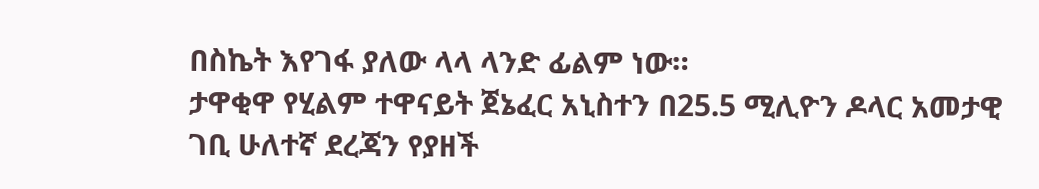በስኬት እየገፋ ያለው ላላ ላንድ ፊልም ነው።
ታዋቂዋ የሂልም ተዋናይት ጀኔፈር አኒስተን በ25.5 ሚሊዮን ዶላር አመታዊ ገቢ ሁለተኛ ደረጃን የያዘች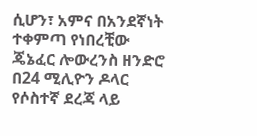ሲሆን፣ አምና በአንደኛነት ተቀምጣ የነበረቺው ጄኔፈር ሎውረንስ ዘንድሮ በ24 ሚሊዮን ዶላር የሶስተኛ ደረጃ ላይ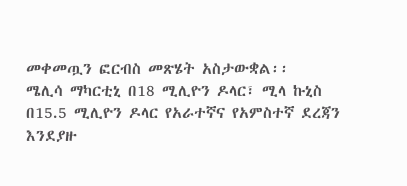መቀመጧን ፎርብስ መጽሄት አስታውቋል፡፡
ሜሊሳ ማካርቲኒ በ18 ሚሊዮን ዶላር፣ ሚላ ኩኒስ በ15.5 ሚሊዮን ዶላር የአራተኛና የአምስተኛ ደረጃን እንደያዙ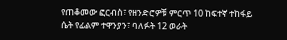የጠቆመው ፎርብስ፣ የዘንድሮዎቹ ምርጥ 10 ከፍተኛ ተከፋይ ሴት የፊልም ተዋንያን፣ ባለፉት 12 ወራት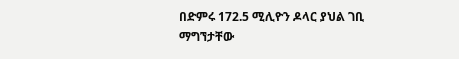በድምሩ 172.5 ሚሊዮን ዶላር ያህል ገቢ ማግኘታቸው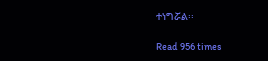ተነግሯል፡፡

Read 956 times